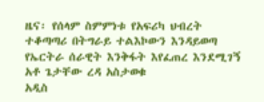ዜና፡ የሰላም ስምምነቱ የአፍሪካ ህብረት ተቆጣጣሪ በትግራይ ተልእኮውን እንዳይወጣ የኤርትራ ሰራዊት እንቅፋት እየፈጠረ እንደሚገኝ አቶ ጌታቸው ረዳ አስታወቁ
አዲስ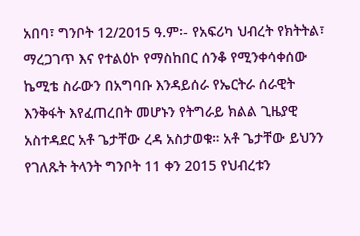አበባ፣ ግንቦት 12/2015 ዓ.ም፡- የአፍሪካ ህብረት የክትትል፣ ማረጋገጥ እና የተልዕኮ የማስከበር ሰንቆ የሚንቀሳቀሰው ኬሚቴ ስራውን በአግባቡ እንዳይሰራ የኤርትራ ሰራዊት እንቅፋት እየፈጠረበት መሆኑን የትግራይ ክልል ጊዜያዊ አስተዳደር አቶ ጌታቸው ረዳ አስታወቁ። አቶ ጌታቸው ይህንን የገለጹት ትላንት ግንቦት 11 ቀን 2015 የህብረቱን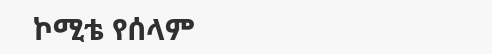ኮሚቴ የሰላም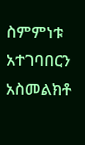ስምምነቱ አተገባበርን አስመልክቶ